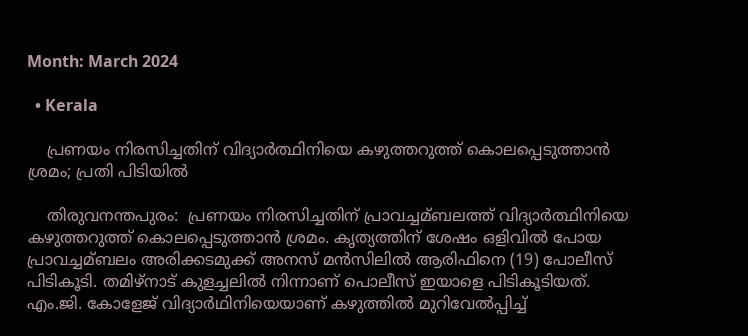Month: March 2024

  • Kerala

    പ്രണയം നിരസിച്ചതിന് വിദ്യാര്‍ത്ഥിനിയെ കഴുത്തറുത്ത് കൊലപ്പെടുത്താന്‍ ശ്രമം; പ്രതി പിടിയിൽ

    തിരുവനന്തപുരം:  പ്രണയം നിരസിച്ചതിന് പ്രാവച്ചമ്ബലത്ത് വിദ്യാര്‍ത്ഥിനിയെ കഴുത്തറുത്ത് കൊലപ്പെടുത്താന്‍ ശ്രമം. കൃത്യത്തിന് ശേഷം ഒളിവില്‍ പോയ പ്രാവച്ചമ്ബലം അരിക്കടമുക്ക് അനസ് മന്‍സിലില്‍ ആരിഫിനെ (19) പോലീസ് പിടികൂടി. തമിഴ്നാട് കുളച്ചലില്‍ നിന്നാണ് പൊലീസ് ഇയാളെ പിടികൂടിയത്. എം.ജി. കോളേജ് വിദ്യാര്‍ഥിനിയെയാണ് കഴുത്തില്‍ മുറിവേല്‍പ്പിച്ച്‌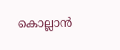കൊല്ലാന്‍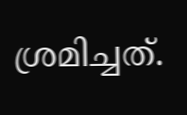ശ്രമിച്ചത്.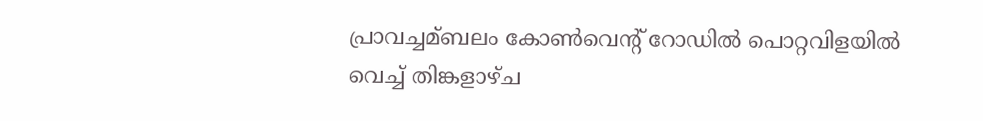പ്രാവച്ചമ്ബലം കോണ്‍വെന്റ് റോഡില്‍ പൊറ്റവിളയില്‍ വെച്ച്‌ തിങ്കളാഴ്ച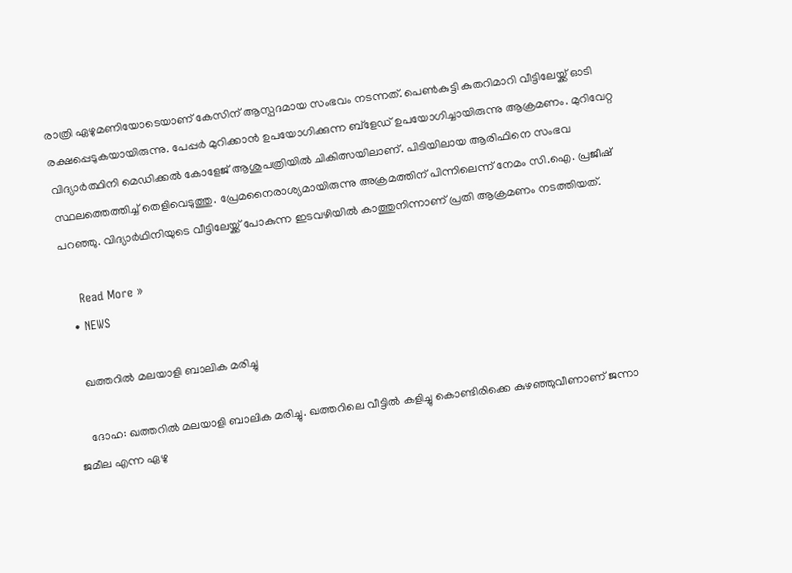രാത്രി ഏഴുമണിയോടെയാണ് കേസിന് ആസ്പദമായ സംഭവം നടന്നത്. പെണ്‍കുട്ടി കുതറിമാറി വീട്ടിലേയ്ക്ക് ഓടി രക്ഷപ്പെടുകയായിരുന്നു. പേപ്പര്‍ മുറിക്കാന്‍ ഉപയോഗിക്കുന്ന ബ്ളേഡ് ഉപയോഗിച്ചായിരുന്നു ആക്രമണം. മുറിവേറ്റ വിദ്യാര്‍ത്ഥിനി മെഡിക്കല്‍ കോളേജ് ആശുപത്രിയില്‍ ചികിത്സയിലാണ്. പിടിയിലായ ആരിഫിനെ സംഭവ സ്ഥലത്തെത്തിച്ച്‌ തെളിവെടുത്തു. പ്രേമനൈരാശ്യമായിരുന്നു അക്രമത്തിന് പിന്നിലെന്ന് നേമം സി.ഐ. പ്രജീഷ് പറഞ്ഞു. വിദ്യാര്‍ഥിനിയുടെ വീട്ടിലേയ്ക്ക് പോകുന്ന ഇടവഴിയില്‍ കാത്തുനിന്നാണ് പ്രതി ആക്രമണം നടത്തിയത്.

    Read More »
  • NEWS

    ഖത്തറില്‍ മലയാളി ബാലിക മരിച്ചു

    ദോഹ: ഖത്തറില്‍ മലയാളി ബാലിക മരിച്ചു. ഖത്തറിലെ വീട്ടില്‍ കളിച്ചു കൊണ്ടിരിക്കെ കുഴഞ്ഞുവീണാണ് ജന്നാ ജമീല എന്ന ഏഴു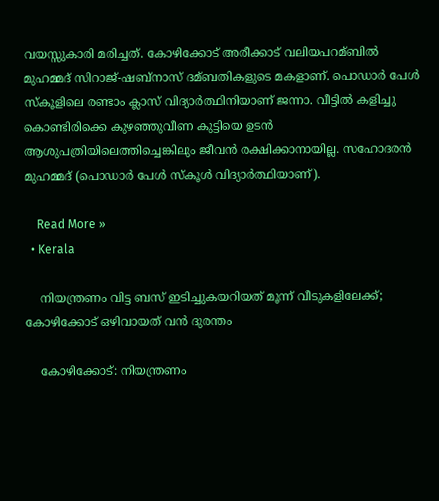വയസ്സുകാരി മരിച്ചത്. കോഴിക്കോട് അരീക്കാട് വലിയപറമ്ബില്‍ മുഹമ്മദ് സിറാജ്-ഷബ്നാസ് ദമ്ബതികളുടെ മകളാണ്. പൊഡാര്‍ പേള്‍ സ്കൂളിലെ രണ്ടാം ക്ലാസ് വിദ്യാര്‍ത്ഥിനിയാണ് ജന്നാ. വീട്ടില്‍ കളിച്ചു കൊണ്ടിരിക്കെ കുഴഞ്ഞുവീണ കുട്ടിയെ ഉടന്‍ ആശുപത്രിയിലെത്തിച്ചെങ്കിലും ജീവന്‍ രക്ഷിക്കാനായില്ല. സഹോദരൻ മുഹമ്മദ് (പൊഡാര്‍ പേള്‍ സ്കൂള്‍ വിദ്യാര്‍ത്ഥിയാണ്).

    Read More »
  • Kerala

    നിയന്ത്രണം വിട്ട ബസ് ഇടിച്ചുകയറിയത് മൂന്ന് വീടുകളിലേക്ക്; കോഴിക്കോട് ഒഴിവായത് വൻ ദുരന്തം

    കോഴിക്കോട്: നിയന്ത്രണം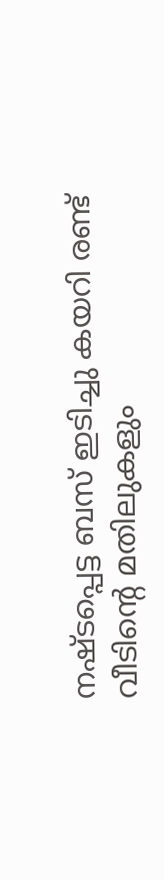നഷ്ടപ്പെട്ട ബസ് ഇടിച്ചു കയറി രണ്ട് വീടിന്റെ മതിലുകളും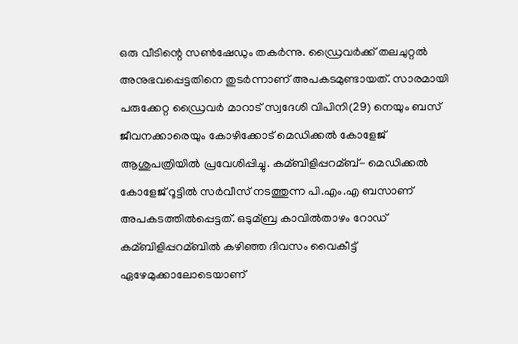ഒരു വീടിന്റെ സണ്‍ഷേഡും തകര്‍ന്നു. ഡ്രൈവര്‍ക്ക് തലചുറ്റല്‍ അനുഭവപ്പെട്ടതിനെ തുടർന്നാണ് അപകടമുണ്ടായത്. സാരമായി പരുക്കേറ്റ ഡ്രൈവര്‍ മാറാട് സ്വദേശി വിപിനി(29) നെയും ബസ് ജീവനക്കാരെയും കോഴിക്കോട് മെഡിക്കല്‍ കോളേജ് ആശുപത്രിയില്‍ പ്രവേശിപ്പിച്ചു. കമ്ബിളിപ്പറമ്ബ്- മെഡിക്കല്‍ കോളേജ് റൂട്ടില്‍ സര്‍വീസ് നടത്തുന്ന പി.എം.എ ബസാണ് അപകടത്തില്‍പ്പെട്ടത്. ഒടുമ്ബ്ര കാവില്‍താഴം റോഡ് കമ്ബിളിപ്പറമ്ബില്‍ കഴിഞ്ഞ ദിവസം വൈകീട്ട് ഏഴേമുക്കാലോടെയാണ്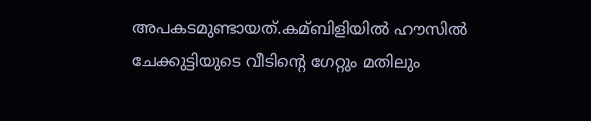അപകടമുണ്ടായത്.കമ്ബിളിയില്‍ ഹൗസില്‍ ചേക്കുട്ടിയുടെ വീടിന്റെ ഗേറ്റും മതിലും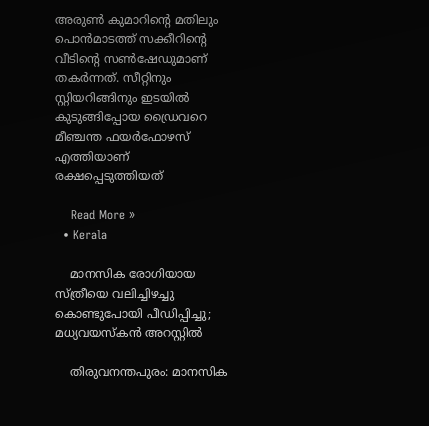അരുണ്‍ കുമാറിന്റെ മതിലും പൊന്‍മാടത്ത് സക്കീറിന്റെ വീടിന്റെ സണ്‍ഷേഡുമാണ് തകര്‍ന്നത്. സീറ്റിനും സ്റ്റിയറിങ്ങിനും ഇടയില്‍ കുടുങ്ങിപ്പോയ ഡ്രൈവറെ മീഞ്ചന്ത ഫയര്‍ഫോഴസ് എത്തിയാണ് രക്ഷപ്പെടുത്തിയത്

    Read More »
  • Kerala

    മാനസിക രോഗിയായ സ്ത്രീയെ വലിച്ചിഴച്ചു കൊണ്ടുപോയി പീഡിപ്പിച്ചു; മധ്യവയസ്കൻ അറസ്റ്റില്‍

    തിരുവനന്തപുരം: മാനസിക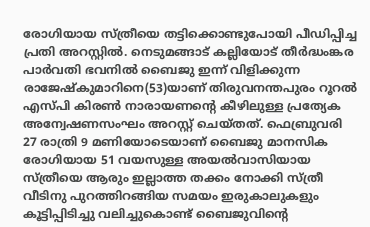രോഗിയായ സ്ത്രീയെ തട്ടിക്കൊണ്ടുപോയി പീഡിപ്പിച്ച പ്രതി അറസ്റ്റില്‍. നെടുമങ്ങാട് കല്ലിയോട് തീർദ്ധംങ്കര പാർവതി ഭവനില്‍ ബൈജു ഇന്ന് വിളിക്കുന്ന രാജേഷ്കുമാറിനെ(53)യാണ് തിരുവനന്തപുരം റൂറല്‍ എസ്പി കിരണ്‍ നാരായണന്റെ കീഴിലുള്ള പ്രത്യേക അന്വേഷണസംഘം അറസ്റ്റ് ചെയ്തത്. ഫെബ്രുവരി 27 രാത്രി 9 മണിയോടെയാണ് ബൈജു മാനസിക രോഗിയായ 51 വയസുള്ള അയല്‍വാസിയായ സ്ത്രീയെ ആരും ഇല്ലാത്ത തക്കം നോക്കി സ്ത്രീ വീടിനു പുറത്തിറങ്ങിയ സമയം ഇരുകാലുകളും കൂട്ടിപ്പിടിച്ചു വലിച്ചുകൊണ്ട് ബൈജുവിന്റെ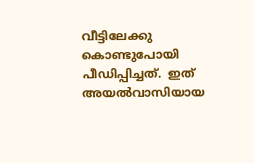വീട്ടിലേക്കു കൊണ്ടുപോയി പീഡിപ്പിച്ചത്.  ഇത് അയല്‍വാസിയായ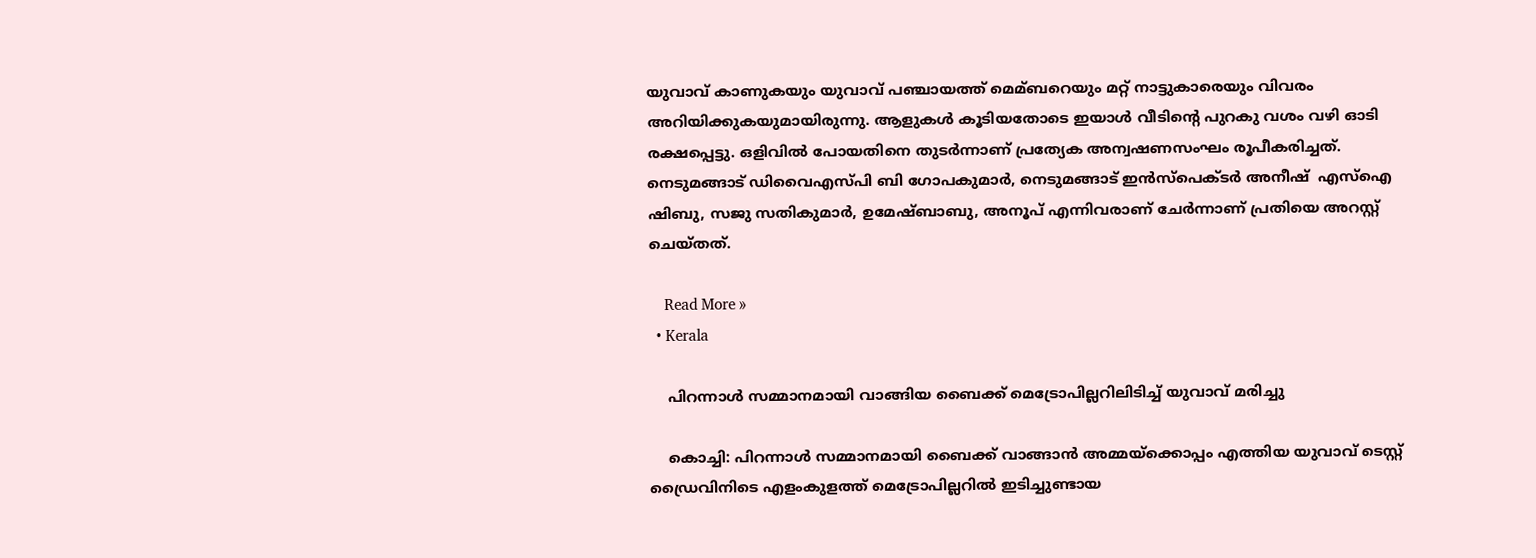യുവാവ് കാണുകയും യുവാവ് പഞ്ചായത്ത്‌ മെമ്ബറെയും മറ്റ്‌ നാട്ടുകാരെയും വിവരം അറിയിക്കുകയുമായിരുന്നു. ആളുകൾ കൂടിയതോടെ ഇയാൾ വീടിന്റെ പുറകു വശം വഴി ഓടി രക്ഷപ്പെട്ടു. ഒളിവില്‍ പോയതിനെ തുടർന്നാണ് പ്രത്യേക അന്വഷണസംഘം രൂപീകരിച്ചത്. നെടുമങ്ങാട് ഡിവൈഎസ്പി ബി ഗോപകുമാർ, നെടുമങ്ങാട് ഇൻസ്‌പെക്ടർ അനീഷ്  എസ്‌ഐ ഷിബു, സജു സതികുമാർ, ഉമേഷ്ബാബു, അനൂപ് എന്നിവരാണ് ചേർന്നാണ് പ്രതിയെ അറസ്റ്റ് ചെയ്തത്.

    Read More »
  • Kerala

    പിറന്നാള്‍ സമ്മാനമായി വാങ്ങിയ ബൈക്ക് മെട്രോപില്ലറിലിടിച്ച്‌ യുവാവ് മരിച്ചു

    കൊച്ചി: പിറന്നാള്‍ സമ്മാനമായി ബൈക്ക് വാങ്ങാൻ അമ്മയ്ക്കൊപ്പം എത്തിയ യുവാവ് ടെസ്റ്റ് ഡ്രൈവിനിടെ എളംകുളത്ത് മെട്രോപില്ലറില്‍ ഇടിച്ചുണ്ടായ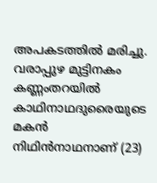അപകടത്തില്‍ മരിച്ചു. വരാപ്പുഴ മുട്ടിനകം കണ്ണംതറയില്‍ കാഥിനാഥദുരൈയുടെ മകൻ നിഥിൻനാഥനാണ് (23)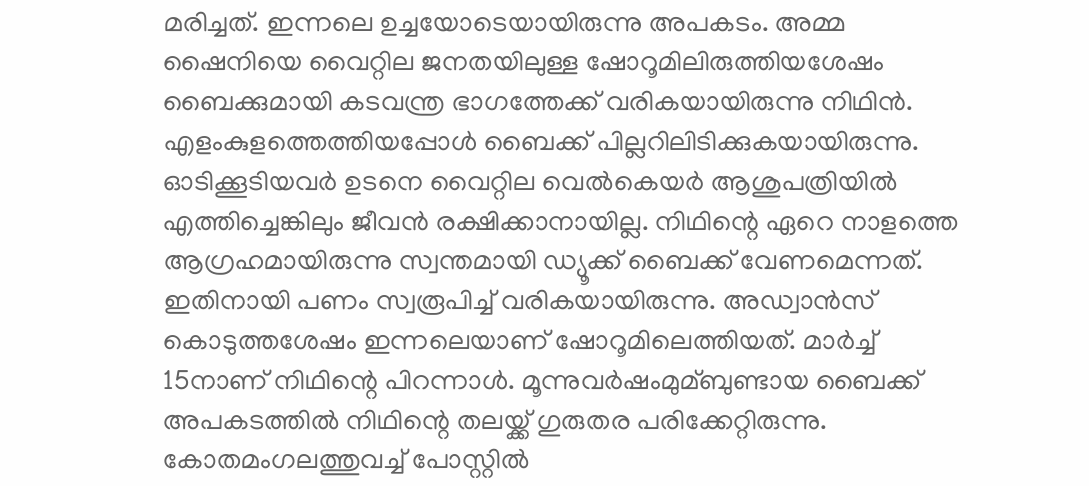മരിച്ചത്. ഇന്നലെ ഉച്ചയോടെയായിരുന്നു അപകടം. അമ്മ ഷൈനിയെ വൈറ്റില ജനതയിലുള്ള ഷോറൂമിലിരുത്തിയശേഷം ബൈക്കുമായി കടവന്ത്ര ഭാഗത്തേക്ക് വരികയായിരുന്നു നിഥിൻ. എളംകുളത്തെത്തിയപ്പോള്‍ ബൈക്ക് പില്ലറിലിടിക്കുകയായിരുന്നു. ഓടിക്കൂടിയവർ ഉടനെ വൈറ്റില വെല്‍കെയർ ആശുപത്രിയില്‍ എത്തിച്ചെങ്കിലും ജീവൻ രക്ഷിക്കാനായില്ല. നിഥിന്റെ ഏറെ നാളത്തെ ആഗ്രഹമായിരുന്നു സ്വന്തമായി ഡ്യൂക്ക് ബൈക്ക് വേണമെന്നത്. ഇതിനായി പണം സ്വരൂപിച്ച്‌ വരികയായിരുന്നു. അഡ്വാൻസ് കൊടുത്തശേഷം ഇന്നലെയാണ് ഷോറൂമിലെത്തിയത്. മാർച്ച്‌ 15നാണ് നിഥിന്റെ പിറന്നാള്‍. മൂന്നുവർഷംമുമ്ബുണ്ടായ ബൈക്ക് അപകടത്തില്‍ നിഥിന്റെ തലയ്ക്ക് ഗുരുതര പരിക്കേറ്റിരുന്നു. കോതമംഗലത്തുവച്ച്‌ പോസ്റ്റില്‍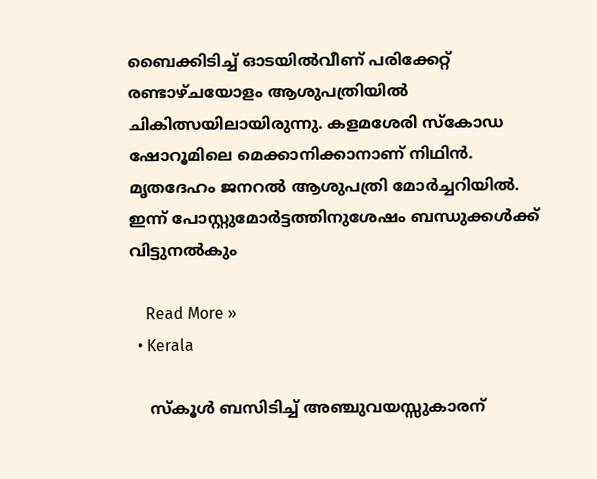ബൈക്കിടിച്ച്‌ ഓടയില്‍വീണ് പരിക്കേറ്റ് രണ്ടാഴ്ചയോളം ആശുപത്രിയില്‍ ചികിത്സയിലായിരുന്നു. കളമശേരി സ്കോഡ ഷോറൂമിലെ മെക്കാനിക്കാനാണ് നിഥിൻ. മൃതദേഹം ജനറല്‍ ആശുപത്രി മോർച്ചറിയില്‍. ഇന്ന് പോസ്റ്റുമോർട്ടത്തിനുശേഷം ബന്ധുക്കള്‍ക്ക് വിട്ടുനല്‍കും

    Read More »
  • Kerala

    സ്കൂള്‍ ബസിടിച്ച്‌ അഞ്ചുവയസ്സുകാരന്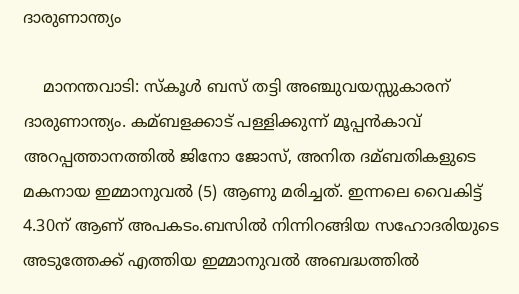ദാരുണാന്ത്യം

    മാനന്തവാടി: സ്കൂള്‍ ബസ് തട്ടി അഞ്ചുവയസ്സുകാരന് ദാരുണാന്ത്യം. കമ്ബളക്കാട് പള്ളിക്കുന്ന് മൂപ്പൻകാവ് അറപ്പത്താനത്തില്‍ ജിനോ ജോസ്, അനിത ദമ്ബതികളുടെ മകനായ ഇമ്മാനുവല്‍ (5) ആണു മരിച്ചത്. ഇന്നലെ വൈകിട്ട് 4.30ന് ആണ് അപകടം.ബസില്‍ നിന്നിറങ്ങിയ സഹോദരിയുടെ അടുത്തേക്ക് എത്തിയ ഇമ്മാനുവല്‍ അബദ്ധത്തില്‍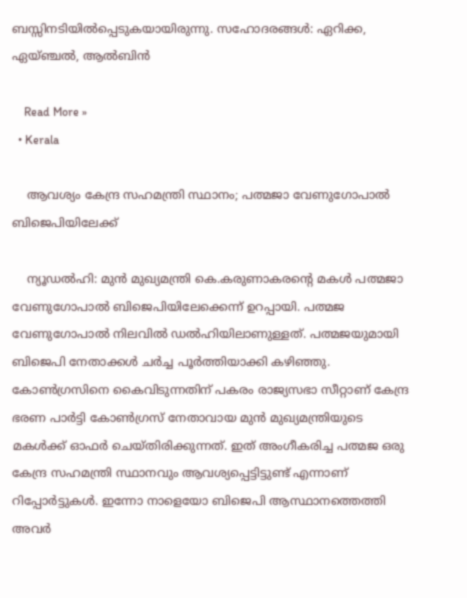ബസ്സിനടിയില്‍പ്പെടുകയായിരുന്നു. സഹോദരങ്ങള്‍: ഏറിക്ക, ഏയ്ഞ്ചല്‍, ആല്‍ബിൻ

    Read More »
  • Kerala

    ആവശ്യം കേന്ദ്ര സഹമന്ത്രി സ്ഥാനം; പത്മജാ വേണുഗോപാല്‍ ബിജെപിയിലേക്ക്

    ന്യൂഡൽഹി: മുൻ മുഖ്യമന്ത്രി കെ.കരുണാകരൻ്റെ മകള്‍ പത്മജാ വേണുഗോപാല്‍ ബിജെപിയിലേക്കെന്ന് ഉറപ്പായി. പത്മജ വേണുഗോപാല്‍ നിലവില്‍ ഡല്‍ഹിയിലാണുള്ളത്. പത്മജയുമായി ബിജെപി നേതാക്കള്‍ ചർച്ച പൂർത്തിയാക്കി കഴിഞ്ഞു. കോണ്‍ഗ്രസിനെ കൈവിടുന്നതിന് പകരം രാജ്യസഭാ സീറ്റാണ് കേന്ദ്ര ഭരണ പാർട്ടി കോണ്‍ഗ്രസ് നേതാവായ മുൻ മുഖ്യമന്ത്രിയുടെ മകള്‍ക്ക് ഓഫർ ചെയ്തിരിക്കുന്നത്. ഇത് അംഗീകരിച്ച പത്മജ ഒരു കേന്ദ്ര സഹമന്ത്രി സ്ഥാനവും ആവശ്യപ്പെട്ടിട്ടുണ്ട് എന്നാണ് റിപ്പോർട്ടുകള്‍. ഇന്നോ നാളെയോ ബിജെപി ആസ്ഥാനത്തെത്തി അവർ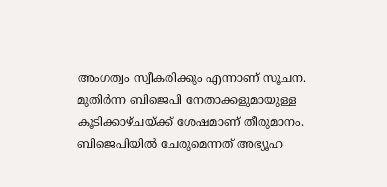അംഗത്വം സ്വീകരിക്കും എന്നാണ് സൂചന. മുതിർന്ന ബിജെപി നേതാക്കളുമായുള്ള കൂടിക്കാഴ്ചയ്ക്ക് ശേഷമാണ് തീരുമാനം. ബിജെപിയില്‍ ചേരുമെന്നത് അഭ്യൂഹ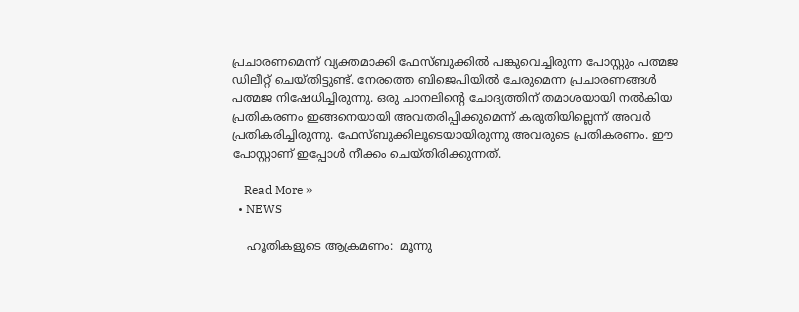പ്രചാരണമെന്ന് വ്യക്തമാക്കി ഫേസ്ബുക്കില്‍ പങ്കുവെച്ചിരുന്ന പോസ്റ്റും പത്മജ  ഡിലീറ്റ് ചെയ്തിട്ടുണ്ട്. നേരത്തെ ബിജെപിയില്‍ ചേരുമെന്ന പ്രചാരണങ്ങള്‍ പത്മജ നിഷേധിച്ചിരുന്നു. ഒരു ചാനലിന്റെ ചോദ്യത്തിന് തമാശയായി നല്‍കിയ പ്രതികരണം ഇങ്ങനെയായി അവതരിപ്പിക്കുമെന്ന് കരുതിയില്ലെന്ന് അവർ പ്രതികരിച്ചിരുന്നു. ഫേസ്ബുക്കിലൂടെയായിരുന്നു അവരുടെ പ്രതികരണം. ഈ പോസ്റ്റാണ് ഇപ്പോള്‍ നീക്കം ചെയ്തിരിക്കുന്നത്.

    Read More »
  • NEWS

    ഹൂതികളുടെ ആക്രമണം:  മൂന്നു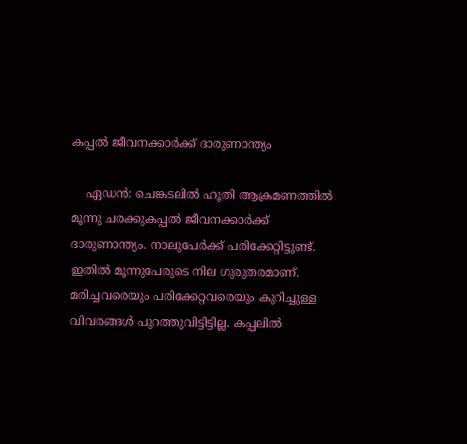കപ്പല്‍ ജീവനക്കാർക്ക് ദാരുണാന്ത്യം

    ഏഡൻ: ചെങ്കടലില്‍ ഹൂതി ആക്രമണത്തില്‍ മൂന്നു ചരക്കുകപ്പല്‍ ജീവനക്കാർക്ക് ദാരുണാന്ത്യം. നാലുപേർക്ക് പരിക്കേറ്റിട്ടുണ്ട്. ഇതില്‍ മൂന്നുപേരുടെ നില ഗുരുതരമാണ്. മരിച്ചവരെയും പരിക്കേറ്റവരെയും കുറിച്ചുള്ള വിവരങ്ങള്‍ പുറത്തുവിട്ടിട്ടില്ല. കപ്പലില്‍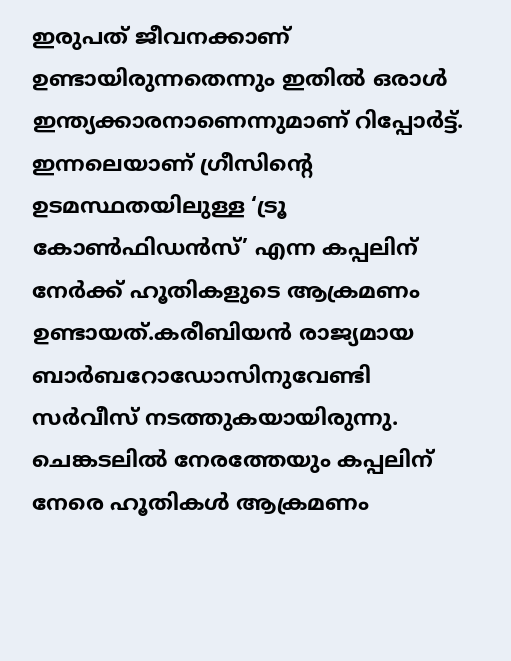ഇരുപത് ജീവനക്കാണ് ഉണ്ടായിരുന്നതെന്നും ഇതില്‍ ഒരാള്‍ ഇന്ത്യക്കാരനാണെന്നുമാണ് റിപ്പോർട്ട്. ഇന്നലെയാണ് ഗ്രീസിന്റെ ഉടമസ്ഥതയിലുള്ള ‘ട്രൂ കോണ്‍ഫിഡൻസ്’ എന്ന കപ്പലിന് നേർക്ക് ഹൂതികളുടെ ആക്രമണം ഉണ്ടായത്.കരീബിയൻ രാജ്യമായ ബാർബറോഡോസിനുവേണ്ടി സർവീസ് നടത്തുകയായിരുന്നു. ചെങ്കടലില്‍ നേരത്തേയും കപ്പലിന് നേരെ ഹൂതികള്‍ ആക്രമണം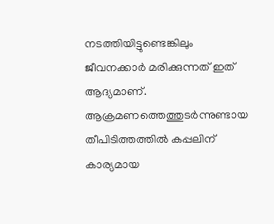നടത്തിയിട്ടുണ്ടെങ്കിലും ജീവനക്കാർ മരിക്കുന്നത് ഇത് ആദ്യമാണ്.  ആക്രമണത്തെത്തുടർന്നുണ്ടായ തീപിടിത്തത്തില്‍ കപ്പലിന് കാര്യമായ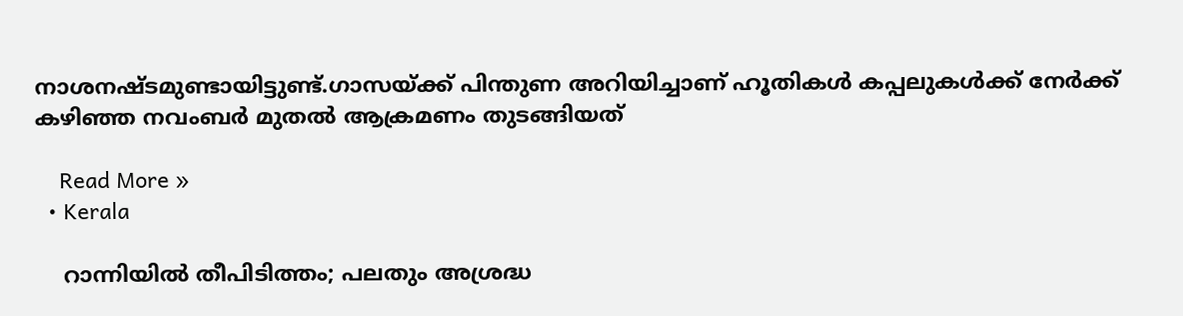നാശനഷ്ടമുണ്ടായിട്ടുണ്ട്.ഗാസയ്ക്ക് പിന്തുണ അറിയിച്ചാണ് ഹൂതികള്‍ കപ്പലുകള്‍ക്ക് നേർക്ക് കഴിഞ്ഞ നവംബർ മുതല്‍ ആക്രമണം തുടങ്ങിയത്

    Read More »
  • Kerala

    റാന്നിയിൽ തീപിടിത്തം; പലതും അശ്രദ്ധ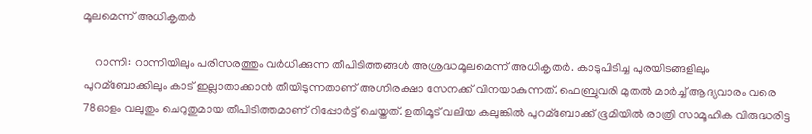മൂലമെന്ന് അധികൃതര്‍

    റാന്നി: റാന്നിയിലും പരിസരത്തും വർധിക്കുന്ന തീപിടിത്തങ്ങള്‍ അശ്രദ്ധമൂലമെന്ന് അധികൃതർ. കാടുപിടിച്ച പുരയിടങ്ങളിലും പുറമ്ബോക്കിലും കാട് ഇല്ലാതാക്കാൻ തീയിടുന്നതാണ് അഗ്നിരക്ഷാ സേനക്ക് വിനയാകുന്നത്. ഫെബ്രുവരി മുതല്‍ മാർച്ച്‌ ആദ്യവാരം വരെ 78ഓളം വലുതും ചെറുതുമായ തീപിടിത്തമാണ് റിപ്പോർട്ട് ചെയ്തത്. ഉതിമൂട് വലിയ കലുങ്കില്‍ പുറമ്ബോക്ക് ഭൂമിയില്‍ രാത്രി സാമൂഹിക വിരുദ്ധരിട്ട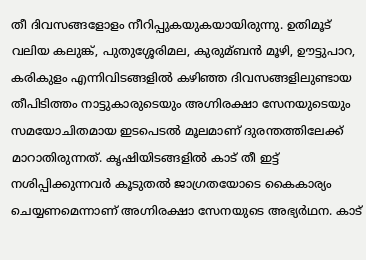തീ ദിവസങ്ങളോളം നീറിപ്പുകയുകയായിരുന്നു. ഉതിമൂട് വലിയ കലുങ്ക്, പുതുശ്ശേരിമല, കുരുമ്ബൻ മൂഴി, ഊട്ടുപാറ, കരികുളം എന്നിവിടങ്ങളില്‍ കഴിഞ്ഞ ദിവസങ്ങളിലുണ്ടായ തീപിടിത്തം നാട്ടുകാരുടെയും അഗ്നിരക്ഷാ സേനയുടെയും സമയോചിതമായ ഇടപെടല്‍ മൂലമാണ് ദുരന്തത്തിലേക്ക് മാറാതിരുന്നത്. കൃഷിയിടങ്ങളില്‍ കാട് തീ ഇട്ട് നശിപ്പിക്കുന്നവർ കൂടുതല്‍ ജാഗ്രതയോടെ കൈകാര്യം ചെയ്യണമെന്നാണ് അഗ്നിരക്ഷാ സേനയുടെ അഭ്യർഥന. കാട്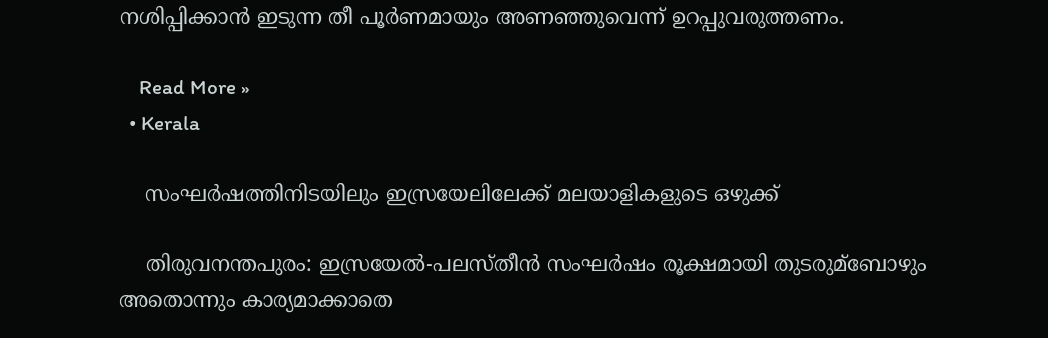നശിപ്പിക്കാൻ ഇടുന്ന തീ പൂർണമായും അണഞ്ഞുവെന്ന് ഉറപ്പുവരുത്തണം.

    Read More »
  • Kerala

    സംഘർഷത്തിനിടയിലും ഇസ്രയേലിലേക്ക് മലയാളികളുടെ ഒഴുക്ക്

    തിരുവനന്തപുരം: ഇസ്രയേല്‍-പലസ്തീന്‍ സംഘര്‍ഷം രൂക്ഷമായി തുടരുമ്ബോഴും അതൊന്നും കാര്യമാക്കാതെ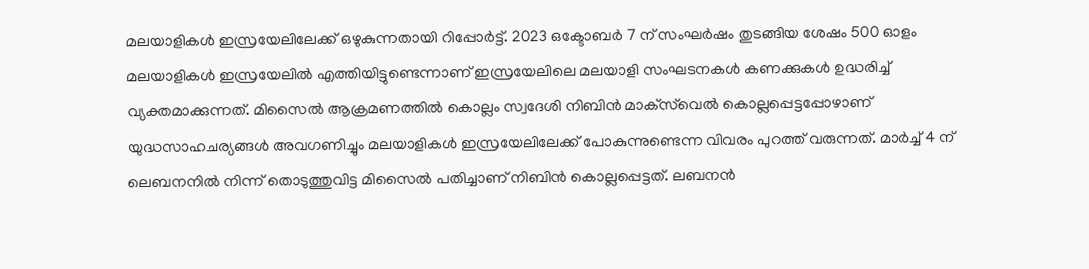മലയാളികള്‍ ഇസ്രയേലിലേക്ക് ഒഴുകുന്നതായി റിപ്പോർട്ട്‌. 2023 ഒക്ടോബർ 7 ന് സംഘര്‍ഷം തുടങ്ങിയ ശേഷം 500 ഓളം മലയാളികള്‍ ഇസ്രയേലില്‍ എത്തിയിട്ടുണ്ടെന്നാണ് ഇസ്രയേലിലെ മലയാളി സംഘടനകള്‍ കണക്കുകള്‍ ഉദ്ധരിച്ച്‌ വ്യക്തമാക്കുന്നത്. മിസൈല്‍ ആക്രമണത്തില്‍ കൊല്ലം സ്വദേശി നിബിൻ മാക്‌സ്‌വെല്‍ കൊല്ലപ്പെട്ടപ്പോഴാണ് യുദ്ധസാഹചര്യങ്ങള്‍ അവഗണിച്ചും മലയാളികള്‍ ഇസ്രയേലിലേക്ക് പോകുന്നുണ്ടെന്ന വിവരം പുറത്ത് വരുന്നത്. മാർച്ച്‌ 4 ന് ലെബനനില്‍ നിന്ന് തൊടുത്തുവിട്ട മിസൈല്‍ പതിച്ചാണ് നിബിന്‍ കൊല്ലപ്പെട്ടത്. ലബനൻ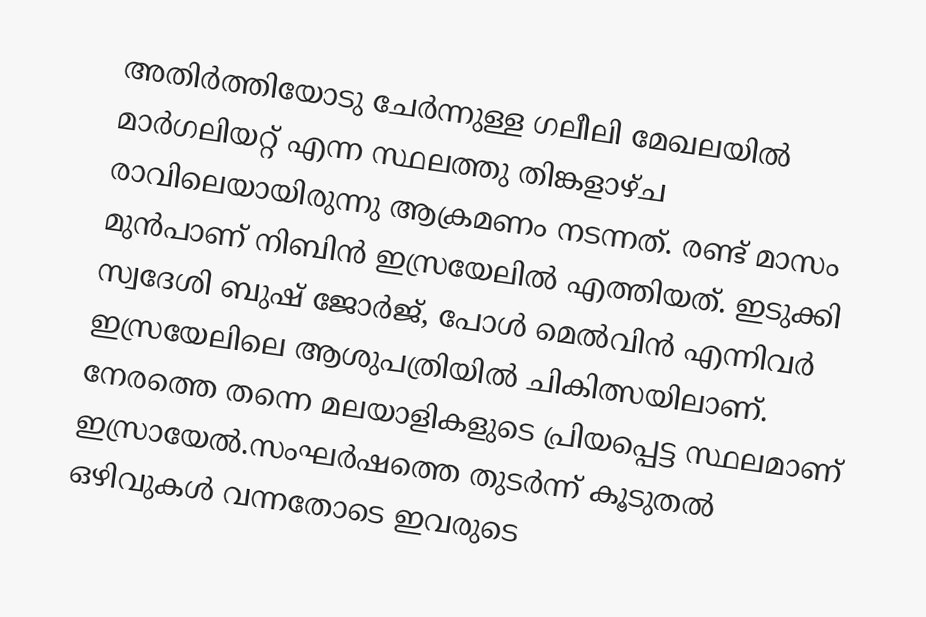അതിർത്തിയോടു ചേർന്നുള്ള ഗലീലി മേഖലയില്‍ മാർഗലിയറ്റ് എന്ന സ്ഥലത്തു തിങ്കളാഴ്ച രാവിലെയായിരുന്നു ആക്രമണം നടന്നത്. രണ്ട് മാസം മുന്‍പാണ് നിബിന്‍ ഇസ്രയേലില്‍ എത്തിയത്. ഇടുക്കി സ്വദേശി ബുഷ് ജോർജ്, പോള്‍ മെല്‍വിൻ എന്നിവർ ഇസ്രയേലിലെ ആശുപത്രിയില്‍ ചികിത്സയിലാണ്. നേരത്തെ തന്നെ മലയാളികളുടെ പ്രിയപ്പെട്ട സ്ഥലമാണ് ഇസ്രായേൽ.സംഘർഷത്തെ തുടർന്ന് കൂടുതൽ ഒഴിവുകൾ വന്നതോടെ ഇവരുടെ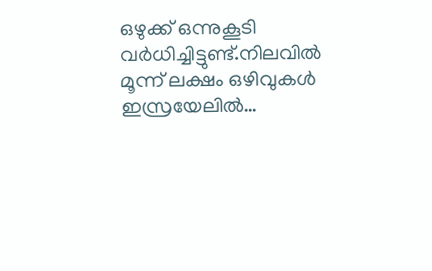ഒഴുക്ക് ഒന്നുകൂടി വർധിച്ചിട്ടുണ്ട്.നിലവിൽ മൂന്ന് ലക്ഷം ഒഴിവുകള്‍ ഇസ്രയേലില്‍…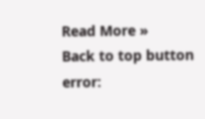Read More »
Back to top button
error: